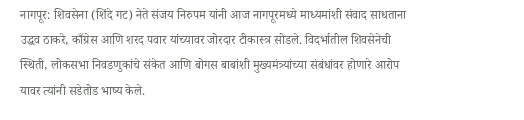नागपूर: शिवसेना (शिंदे गट) नेते संजय निरुपम यांनी आज नागपूरमध्ये माध्यमांशी संवाद साधताना उद्धव ठाकरे, काँग्रेस आणि शरद पवार यांच्यावर जोरदार टीकास्त्र सोडले. विदर्भातील शिवसेनेची स्थिती, लोकसभा निवडणुकांचे संकेत आणि बोगस बाबांशी मुख्यमंत्र्यांच्या संबंधांवर होणारे आरोप यावर त्यांनी सडेतोड भाष्य केले.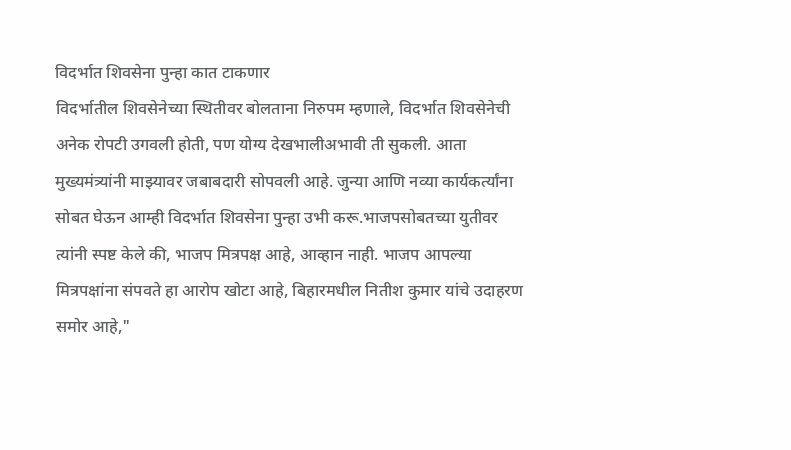विदर्भात शिवसेना पुन्हा कात टाकणार
विदर्भातील शिवसेनेच्या स्थितीवर बोलताना निरुपम म्हणाले, विदर्भात शिवसेनेची अनेक रोपटी उगवली होती, पण योग्य देखभालीअभावी ती सुकली. आता मुख्यमंत्र्यांनी माझ्यावर जबाबदारी सोपवली आहे. जुन्या आणि नव्या कार्यकर्त्यांना सोबत घेऊन आम्ही विदर्भात शिवसेना पुन्हा उभी करू.भाजपसोबतच्या युतीवर त्यांनी स्पष्ट केले की, भाजप मित्रपक्ष आहे, आव्हान नाही. भाजप आपल्या मित्रपक्षांना संपवते हा आरोप खोटा आहे, बिहारमधील नितीश कुमार यांचे उदाहरण समोर आहे,"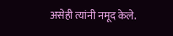असेही त्यांनी नमूद केले.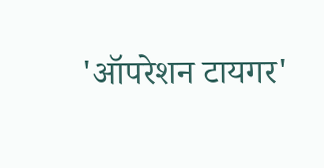'ऑपरेशन टायगर'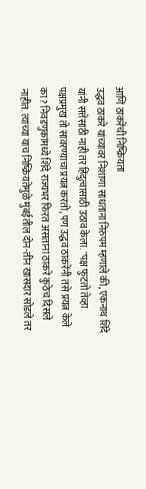आणि ठाकरेंची निष्क्रियता
उद्धव ठाकरे यांच्यावर निशाणा साधताना निरुपम म्हणाले की, एकनाथ शिंदे यांनी सत्तेसाठी नाही तर हिंदुत्वासाठी उठाव केला. "पक्ष फुटतो तेव्हा पक्षप्रमुख तो सावरण्याचा प्रयत्न करतो, पण उद्धव ठाकरेंनी तसे प्रयत्न केले का? निवडणुकांमध्ये शिंदे राज्यभर फिरत असताना ठाकरे कुठेच दिसले नाहीत. त्यांच्या याच निष्क्रियतेमुळे मुंबईतील दोन-तीन खासदार सोडले तर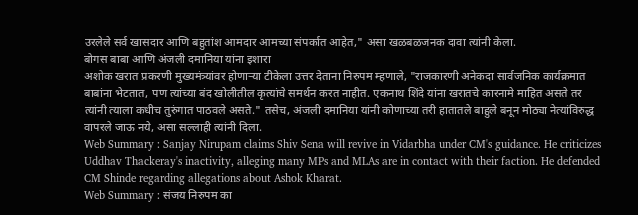उरलेले सर्व खासदार आणि बहुतांश आमदार आमच्या संपर्कात आहेत," असा खळबळजनक दावा त्यांनी केला.
बोगस बाबा आणि अंजली दमानिया यांना इशारा
अशोक खरात प्रकरणी मुख्यमंत्र्यांवर होणाऱ्या टीकेला उत्तर देताना निरुपम म्हणाले, "राजकारणी अनेकदा सार्वजनिक कार्यक्रमात बाबांना भेटतात, पण त्यांच्या बंद खोलीतील कृत्यांचे समर्थन करत नाहीत. एकनाथ शिंदे यांना खरातचे कारनामे माहित असते तर त्यांनी त्याला कधीच तुरुंगात पाठवले असते." तसेच, अंजली दमानिया यांनी कोणाच्या तरी हातातले बाहुले बनून मोठ्या नेत्यांविरुद्ध वापरले जाऊ नये, असा सल्लाही त्यांनी दिला.
Web Summary : Sanjay Nirupam claims Shiv Sena will revive in Vidarbha under CM's guidance. He criticizes Uddhav Thackeray's inactivity, alleging many MPs and MLAs are in contact with their faction. He defended CM Shinde regarding allegations about Ashok Kharat.
Web Summary : संजय निरुपम का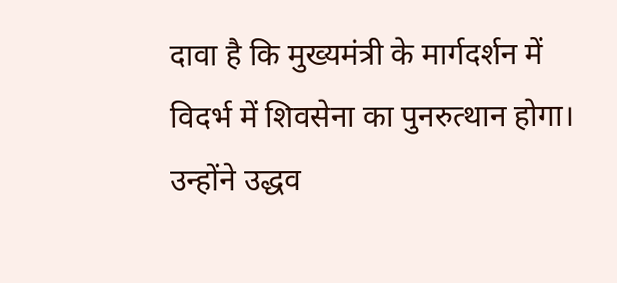दावा है कि मुख्यमंत्री के मार्गदर्शन में विदर्भ में शिवसेना का पुनरुत्थान होगा। उन्होंने उद्धव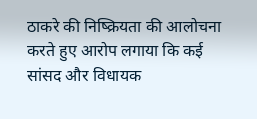ठाकरे की निष्क्रियता की आलोचना करते हुए आरोप लगाया कि कई सांसद और विधायक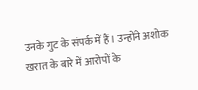उनके गुट के संपर्क में हैं। उन्होंने अशोक खरात के बारे में आरोपों के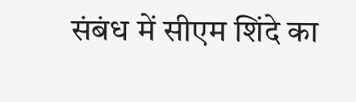संबंध में सीएम शिंदे का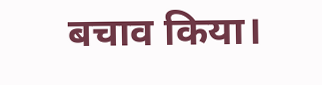बचाव किया।